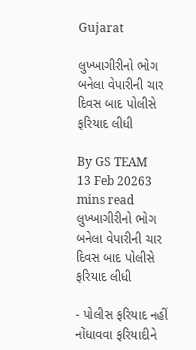Gujarat

લુખ્ખાગીરીનો ભોગ બનેલા વેપારીની ચાર દિવસ બાદ પોલીસે ફરિયાદ લીધી

By GS TEAM
13 Feb 20263 mins read
લુખ્ખાગીરીનો ભોગ બનેલા વેપારીની ચાર દિવસ બાદ પોલીસે ફરિયાદ લીધી

- પોલીસ ફરિયાદ નહીં નોંધાવવા ફરિયાદીને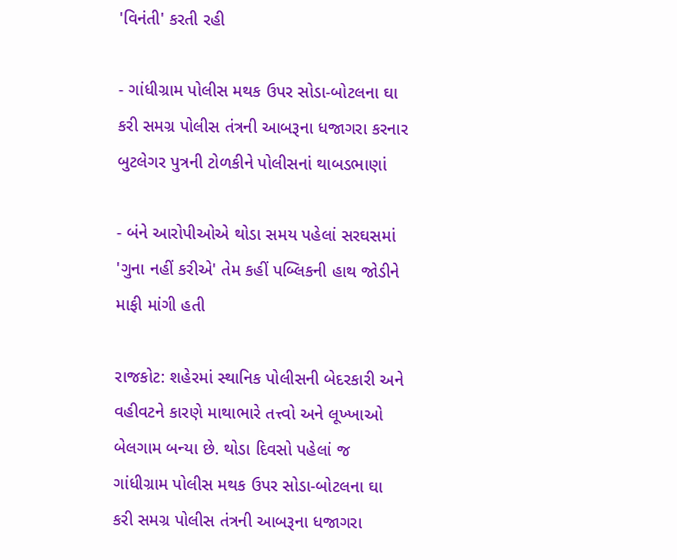'વિનંતી' કરતી રહી

- ગાંધીગ્રામ પોલીસ મથક ઉપર સોડા-બોટલના ઘા કરી સમગ્ર પોલીસ તંત્રની આબરૂના ધજાગરા કરનાર બુટલેગર પુત્રની ટોળકીને પોલીસનાં થાબડભાણાં

- બંને આરોપીઓએ થોડા સમય પહેલાં સરઘસમાં 'ગુના નહીં કરીએ' તેમ કહીં પબ્લિકની હાથ જોડીને માફી માંગી હતી

રાજકોટ: શહેરમાં સ્થાનિક પોલીસની બેદરકારી અને વહીવટને કારણે માથાભારે તત્ત્વો અને લૂખ્ખાઓ બેલગામ બન્યા છે. થોડા દિવસો પહેલાં જ ગાંધીગ્રામ પોલીસ મથક ઉપર સોડા-બોટલના ઘા કરી સમગ્ર પોલીસ તંત્રની આબરૂના ધજાગરા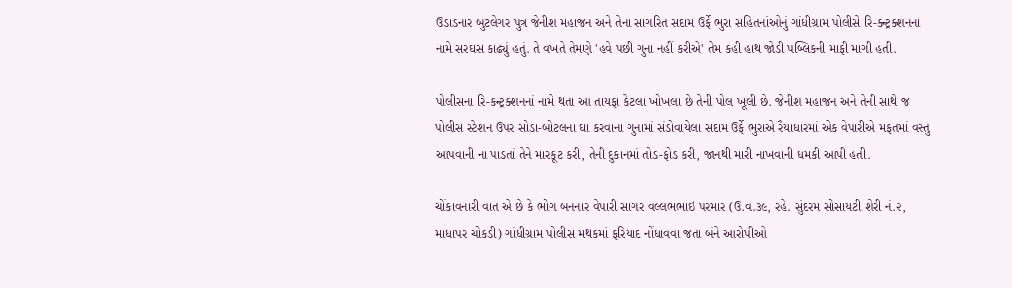ઉડાડનાર બુટલેગર પુત્ર જેનીશ મહાજન અને તેના સાગરિત સદામ ઉર્ફે ભુરા સહિતનાંઓનું ગાંધીગ્રામ પોલીસે રિ-ક્ન્ટ્રક્શનના નામે સરઘસ કાઢ્યું હતું. તે વખતે તેમણે 'હવે પછી ગુના નહીં કરીએ' તેમ કહી હાથ જોડી પબ્લિકની માફી માગી હતી.

પોલીસના રિ-કન્ટ્રક્શનનાં નામે થતા આ તાયફા કેટલા ખોખલા છે તેની પોલ ખૂલી છે. જેનીશ મહાજન અને તેની સાથે જ પોલીસ સ્ટેશન ઉપર સોડા-બોટલના ઘા કરવાના ગુનામાં સંડોવાયેલા સદામ ઉર્ફે ભુરાએ રૈયાધારમાં એક વેપારીએ મફતમાં વસ્તુ આપવાની ના પાડતાં તેને મારકૂટ કરી, તેની દુકાનમાં તોડ-ફોડ કરી, જાનથી મારી નાખવાની ધમકી આપી હતી.

ચોંકાવનારી વાત એ છે કે ભોગ બનનાર વેપારી સાગર વલ્લભભાઇ પરમાર (ઉ.વ.૩૯, રહે. સુંદરમ સોસાયટી શેરી નં.૨, માધાપર ચોકડી) ગાંધીગ્રામ પોલીસ મથકમાં ફરિયાદ નોંધાવવા જતા બંને આરોપીઓ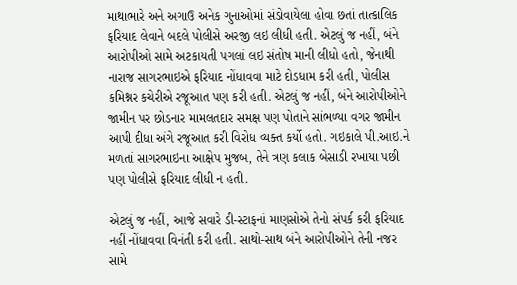માથાભારે અને અગાઉ અનેક ગુનાઓમાં સંડોવાયેલા હોવા છતાં તાત્કાલિક ફરિયાદ લેવાને બદલે પોલીસે અરજી લઇ લીધી હતી. એટલું જ નહીં, બંને આરોપીઓ સામે અટકાયતી પગલાં લઇ સંતોષ માની લીધો હતો, જેનાથી નારાજ સાગરભાઇએ ફરિયાદ નોંધાવવા માટે દોડધામ કરી હતી, પોલીસ કમિશ્નર કચેરીએ રજૂઆત પણ કરી હતી. એટલું જ નહીં, બંને આરોપીઓને જામીન પર છોડનાર મામલતદાર સમક્ષ પણ પોતાને સાંભળ્યા વગર જામીન આપી દીધા અંગે રજૂઆત કરી વિરોધ વ્યક્ત કર્યો હતો. ગઇકાલે પી.આઇ.ને મળતાં સાગરભાઇના આક્ષેપ મુજબ, તેને ત્રણ કલાક બેસાડી રખાયા પછી પણ પોલીસે ફરિયાદ લીધી ન હતી.

એટલું જ નહીં, આજે સવારે ડી-સ્ટાફનાં માણસોએ તેનો સંપર્ક કરી ફરિયાદ નહીં નોંધાવવા વિનંતી કરી હતી. સાથો-સાથ બંને આરોપીઓને તેની નજર સામે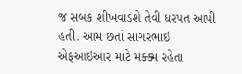જ સબક શીખવાડશે તેવી ધરપત આપી હતી. આમ છતાં સાગરભાઇ એફઆઇઆર માટે મક્ક્મ રહેતા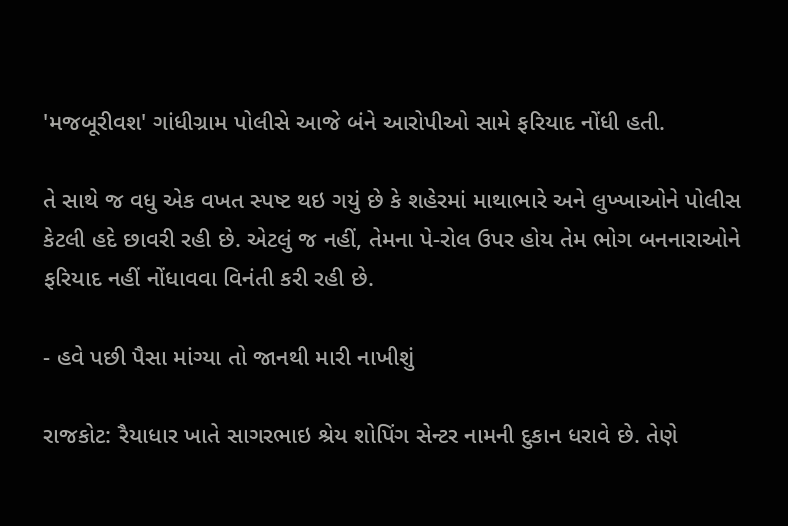'મજબૂરીવશ' ગાંધીગ્રામ પોલીસે આજે બંને આરોપીઓ સામે ફરિયાદ નોંધી હતી.

તે સાથે જ વધુ એક વખત સ્પષ્ટ થઇ ગયું છે કે શહેરમાં માથાભારે અને લુખ્ખાઓને પોલીસ કેટલી હદે છાવરી રહી છે. એટલું જ નહીં, તેમના પે-રોલ ઉપર હોય તેમ ભોગ બનનારાઓને ફરિયાદ નહીં નોંધાવવા વિનંતી કરી રહી છે.

- હવે પછી પૈસા માંગ્યા તો જાનથી મારી નાખીશું

રાજકોટ: રૈયાધાર ખાતે સાગરભાઇ શ્રેય શોપિંગ સેન્ટર નામની દુકાન ધરાવે છે. તેણે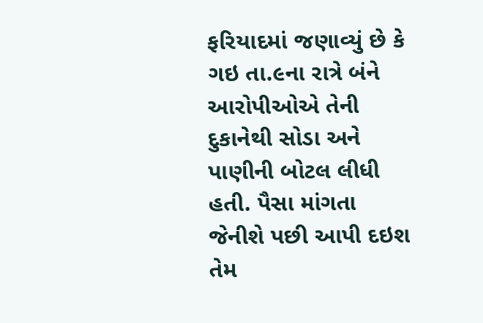ફરિયાદમાં જણાવ્યું છે કે ગઇ તા.૯ના રાત્રે બંને આરોપીઓએ તેની દુકાનેથી સોડા અને પાણીની બોટલ લીધી હતી. પૈસા માંગતા જેનીશે પછી આપી દઇશ તેમ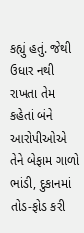કહ્યું હતું. જેથી ઉધાર નથી રાખતા તેમ કહેતાં બંને આરોપીઓએ તેને બેફામ ગાળો ભાંડી, દુકાનમાં તોડ-ફોડ કરી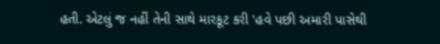હતી. એટલું જ નહીં તેની સાથે મારકૂટ કરી 'હવે પછી અમારી પાસેથી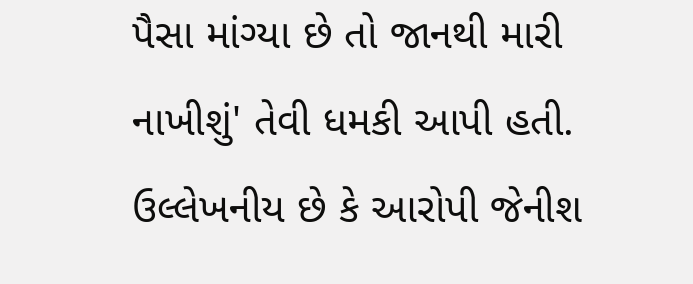પૈસા માંગ્યા છે તો જાનથી મારી નાખીશું' તેવી ધમકી આપી હતી. ઉલ્લેખનીય છે કે આરોપી જેનીશ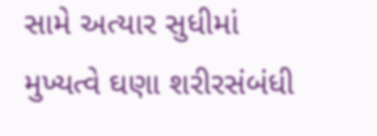સામે અત્યાર સુધીમાં મુખ્યત્વે ઘણા શરીરસંબંધી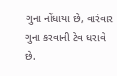ગુના નોંધાયા છે, વારંવાર ગુના કરવાની ટેવ ધરાવે છે.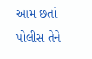આમ છતાં પોલીસ તેને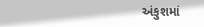અંકુશમાં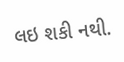લઇ શકી નથી.